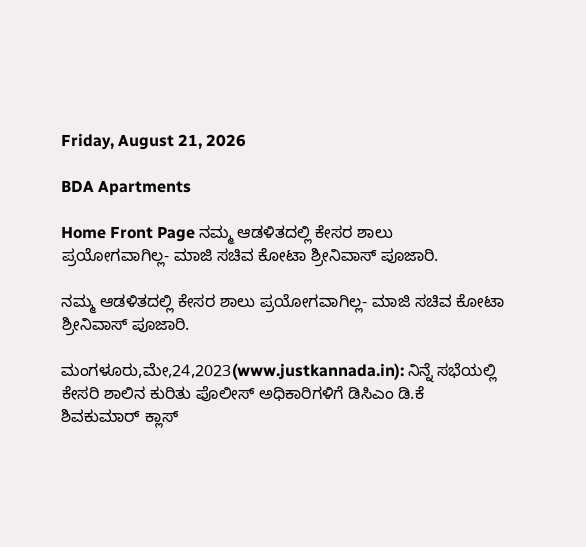Friday, August 21, 2026

BDA Apartments

Home Front Page ನಮ್ಮ ಆಡಳಿತದಲ್ಲಿ ಕೇಸರ ಶಾಲು ಪ್ರಯೋಗವಾಗಿಲ್ಲ- ಮಾಜಿ ಸಚಿವ ಕೋಟಾ ಶ್ರೀನಿವಾಸ್ ಪೂಜಾರಿ.

ನಮ್ಮ ಆಡಳಿತದಲ್ಲಿ ಕೇಸರ ಶಾಲು ಪ್ರಯೋಗವಾಗಿಲ್ಲ- ಮಾಜಿ ಸಚಿವ ಕೋಟಾ ಶ್ರೀನಿವಾಸ್ ಪೂಜಾರಿ.

ಮಂಗಳೂರು,ಮೇ,24,2023(www.justkannada.in): ನಿನ್ನೆ ಸಭೆಯಲ್ಲಿ ಕೇಸರಿ ಶಾಲಿನ ಕುರಿತು ಪೊಲೀಸ್ ಅಧಿಕಾರಿಗಳಿಗೆ ಡಿಸಿಎಂ ಡಿ.ಕೆ ಶಿವಕುಮಾರ್ ಕ್ಲಾಸ್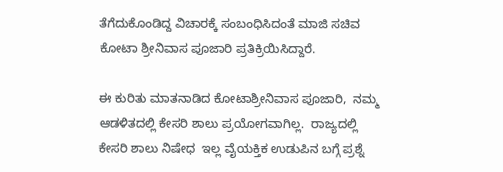ತೆಗೆದುಕೊಂಡಿದ್ದ ವಿಚಾರಕ್ಕೆ ಸಂಬಂಧಿಸಿದಂತೆ ಮಾಜಿ ಸಚಿವ ಕೋಟಾ ಶ್ರೀನಿವಾಸ ಪೂಜಾರಿ ಪ್ರತಿಕ್ರಿಯಿಸಿದ್ದಾರೆ.

ಈ ಕುರಿತು ಮಾತನಾಡಿದ ಕೋಟಾಶ್ರೀನಿವಾಸ ಪೂಜಾರಿ,  ನಮ್ಮ ಆಡಳಿತದಲ್ಲಿ ಕೇಸರಿ ಶಾಲು ಪ್ರಯೋಗವಾಗಿಲ್ಲ.  ರಾಜ್ಯದಲ್ಲಿ ಕೇಸರಿ ಶಾಲು ನಿಷೇಧ  ಇಲ್ಲ ವೈಯಕ್ತಿಕ ಉಡುಪಿನ ಬಗ್ಗೆ ಪ್ರಶ್ನೆ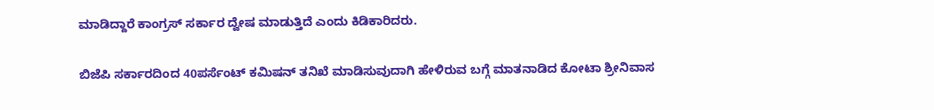ಮಾಡಿದ್ದಾರೆ ಕಾಂಗ್ರಸ್ ಸರ್ಕಾರ ದ್ವೇಷ ಮಾಡುತ್ತಿದೆ ಎಂದು ಕಿಡಿಕಾರಿದರು.

ಬಿಜೆಪಿ ಸರ್ಕಾರದಿಂದ 40ಪರ್ಸೆಂಟ್ ಕಮಿಷನ್ ತನಿಖೆ ಮಾಡಿಸುವುದಾಗಿ ಹೇಳಿರುವ ಬಗ್ಗೆ ಮಾತನಾಡಿದ ಕೋಟಾ ಶ್ರೀನಿವಾಸ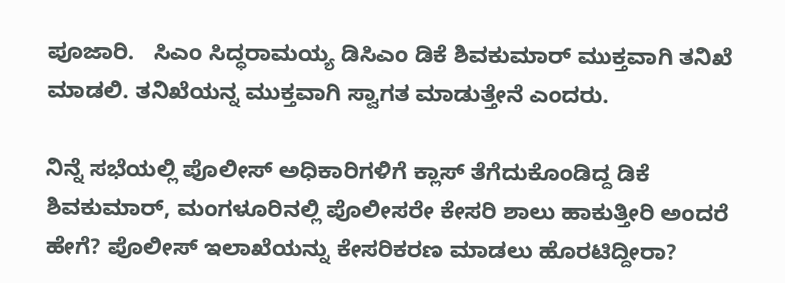ಪೂಜಾರಿ.   ಸಿಎಂ ಸಿದ್ಧರಾಮಯ್ಯ ಡಿಸಿಎಂ ಡಿಕೆ ಶಿವಕುಮಾರ್ ಮುಕ್ತವಾಗಿ ತನಿಖೆ ಮಾಡಲಿ. ತನಿಖೆಯನ್ನ ಮುಕ್ತವಾಗಿ ಸ್ವಾಗತ ಮಾಡುತ್ತೇನೆ ಎಂದರು.

ನಿನ್ನೆ ಸಭೆಯಲ್ಲಿ ಪೊಲೀಸ್ ಅಧಿಕಾರಿಗಳಿಗೆ ಕ್ಲಾಸ್ ತೆಗೆದುಕೊಂಡಿದ್ದ ಡಿಕೆ ಶಿವಕುಮಾರ್, ಮಂಗಳೂರಿನಲ್ಲಿ ಪೊಲೀಸರೇ ಕೇಸರಿ ಶಾಲು ಹಾಕುತ್ತೀರಿ ಅಂದರೆ ಹೇಗೆ? ಪೊಲೀಸ್ ಇಲಾಖೆಯನ್ನು ಕೇಸರಿಕರಣ ಮಾಡಲು ಹೊರಟಿದ್ದೀರಾ?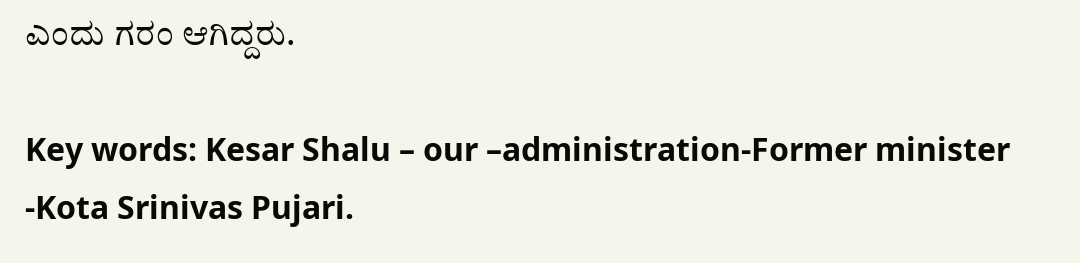ಎಂದು ಗರಂ ಆಗಿದ್ದರು.

Key words: Kesar Shalu – our –administration-Former minister -Kota Srinivas Pujari.